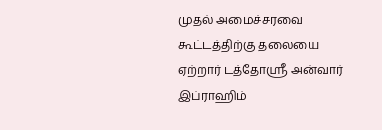முதல் அமைச்சரவை கூட்டத்திற்கு தலையை ஏற்றார் டத்தோஸ்ரீ அன்வார் இப்ராஹிம்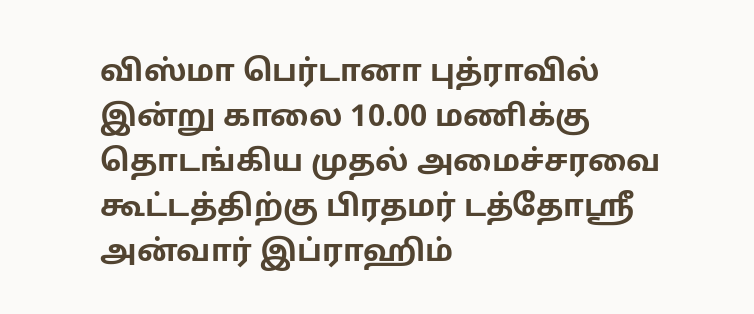விஸ்மா பெர்டானா புத்ராவில் இன்று காலை 10.00 மணிக்கு தொடங்கிய முதல் அமைச்சரவை கூட்டத்திற்கு பிரதமர் டத்தோஸ்ரீ அன்வார் இப்ராஹிம்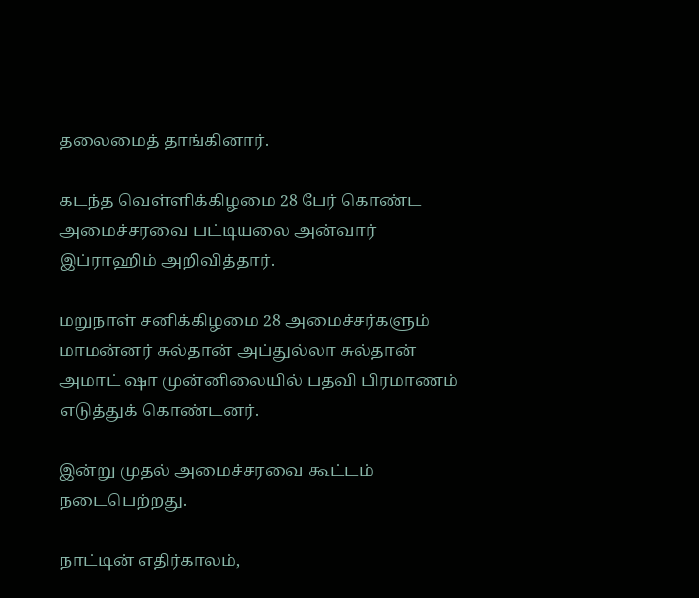தலைமைத் தாங்கினார்.

கடந்த வெள்ளிக்கிழமை 28 பேர் கொண்ட அமைச்சரவை பட்டியலை அன்வார் இப்ராஹிம் அறிவித்தார்.

மறுநாள் சனிக்கிழமை 28 அமைச்சர்களும் மாமன்னர் சுல்தான் அப்துல்லா சுல்தான் அமாட் ஷா முன்னிலையில் பதவி பிரமாணம் எடுத்துக் கொண்டனர்.

இன்று முதல் அமைச்சரவை கூட்டம் நடைபெற்றது.

நாட்டின் எதிர்காலம்,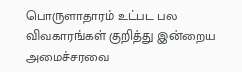பொருளாதாரம் உட்பட பல விவகாரங்கள் குறித்து இன்றைய அமைச்சரவை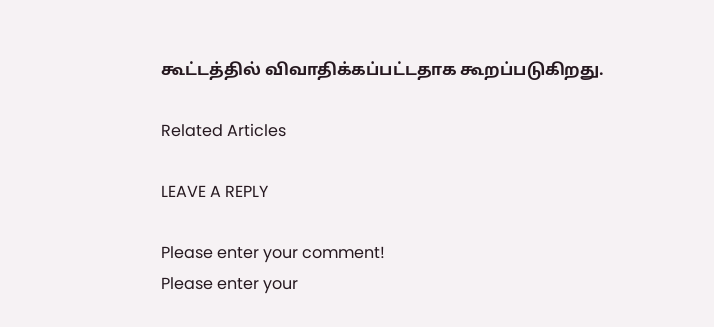கூட்டத்தில் விவாதிக்கப்பட்டதாக கூறப்படுகிறது.

Related Articles

LEAVE A REPLY

Please enter your comment!
Please enter your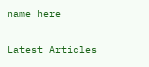name here

Latest Articles